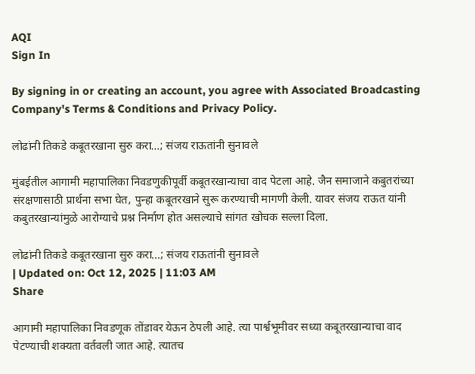AQI
Sign In

By signing in or creating an account, you agree with Associated Broadcasting Company's Terms & Conditions and Privacy Policy.

लोढांनी तिकडे कबूतरखाना सुरु करा…; संजय राऊतांनी सुनावले

मुंबईतील आगामी महापालिका निवडणुकीपूर्वी कबूतरखान्याचा वाद पेटला आहे. जैन समाजाने कबुतरांच्या संरक्षणासाठी प्रार्थना सभा घेत, पुन्हा कबूतरखाने सुरू करण्याची मागणी केली. यावर संजय राऊत यांनी कबुतरखान्यांमुळे आरोग्याचे प्रश्न निर्माण होत असल्याचे सांगत खोचक सल्ला दिला.

लोढांनी तिकडे कबूतरखाना सुरु करा...; संजय राऊतांनी सुनावले
| Updated on: Oct 12, 2025 | 11:03 AM
Share

आगामी महापालिका निवडणूक तोंडावर येऊन ठेपली आहे. त्या पार्श्वभूमीवर सध्या कबूतरखान्याचा वाद पेटण्याची शक्यता वर्तवली जात आहे. त्यातच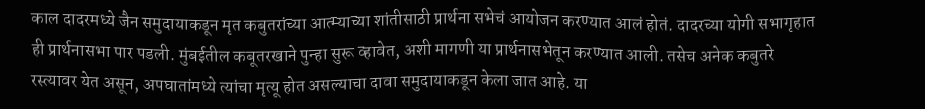काल दादरमध्ये जैन समुदायाकडून मृत कबुतरांच्या आत्म्याच्या शांतीसाठी प्रार्थना सभेचं आयोजन करण्यात आलं होतं. दादरच्या योगी सभागृहात ही प्रार्थनासभा पार पडली. मुंबईतील कबूतरखाने पुन्हा सुरू व्हावेत, अशी मागणी या प्रार्थनासभेतून करण्यात आली. तसेच अनेक कबुतरे रस्त्यावर येत असून, अपघातांमध्ये त्यांचा मृत्यू होत असल्याचा दावा समुदायाकडून केला जात आहे. या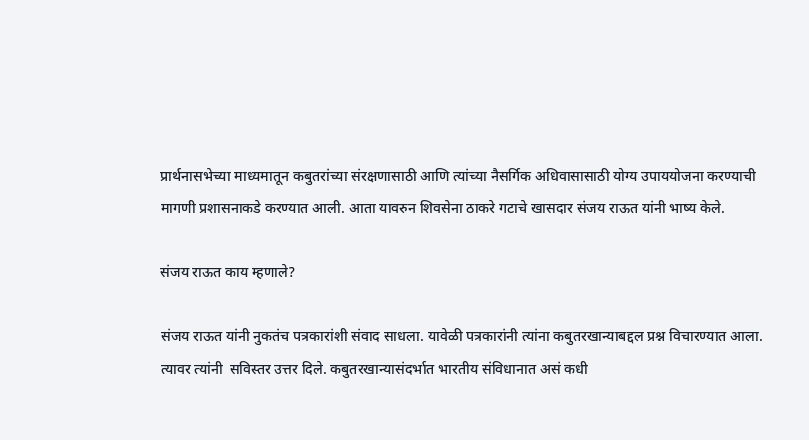प्रार्थनासभेच्या माध्यमातून कबुतरांच्या संरक्षणासाठी आणि त्यांच्या नैसर्गिक अधिवासासाठी योग्य उपाययोजना करण्याची मागणी प्रशासनाकडे करण्यात आली. आता यावरुन शिवसेना ठाकरे गटाचे खासदार संजय राऊत यांनी भाष्य केले.

संजय राऊत काय म्हणाले?

संजय राऊत यांनी नुकतंच पत्रकारांशी संवाद साधला. यावेळी पत्रकारांनी त्यांना कबुतरखान्याबद्दल प्रश्न विचारण्यात आला. त्यावर त्यांनी  सविस्तर उत्तर दिले. कबुतरखान्यासंदर्भात भारतीय संविधानात असं कधी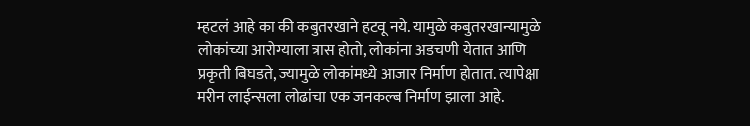म्हटलं आहे का की कबुतरखाने हटवू नये. यामुळे कबुतरखान्यामुळे लोकांच्या आरोग्याला त्रास होतो, लोकांना अडचणी येतात आणि प्रकृती बिघडते, ज्यामुळे लोकांमध्ये आजार निर्माण होतात. त्यापेक्षा मरीन लाईन्सला लोढांचा एक जनकल्ब निर्माण झाला आहे.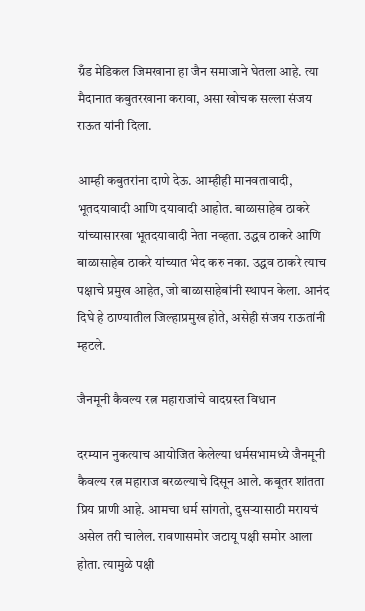ग्रँड मेडिकल जिमखाना हा जैन समाजाने घेतला आहे. त्या मैदानात कबुतरखाना करावा, असा खोचक सल्ला संजय राऊत यांनी दिला.

आम्ही कबुतरांना दाणे देऊ. आम्हीही मानवतावादी, भूतदयावादी आणि दयावादी आहोत. बाळासाहेब ठाकरे यांच्यासारखा भूतदयावादी नेता नव्हता. उद्धव ठाकरे आणि बाळासाहेब ठाकरे यांच्यात भेद करु नका. उद्धव ठाकरे त्याच पक्षाचे प्रमुख आहेत, जो बाळासाहेबांनी स्थापन केला. आनंद दिघे हे ठाण्यातील जिल्हाप्रमुख होते, असेही संजय राऊतांनी म्हटले.

जैनमूनी कैवल्य रत्न महाराजांचे वादग्रस्त विधान

दरम्यान नुकत्याच आयोजित केलेल्या धर्मसभामध्ये जैनमूनी कैवल्य रत्न महाराज बरळल्याचे दिसून आले. कबूतर शांतता प्रिय प्राणी आहे. आमचा धर्म सांगतो, दुसऱ्यासाठी मरायचं असेल तरी चालेल. रावणासमोर जटायू पक्षी समोर आला होता. त्यामुळे पक्षी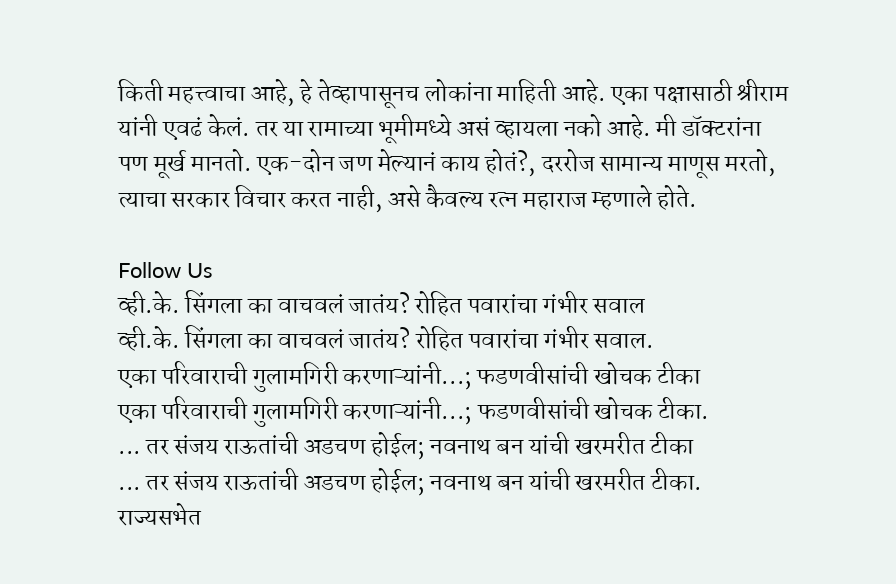किती महत्त्वाचा आहे, हे तेव्हापासूनच लोकांना माहिती आहे. एका पक्षासाठी श्रीराम यांनी एवढं केलं. तर या रामाच्या भूमीमध्ये असं व्हायला नको आहे. मी डॉक्टरांना पण मूर्ख मानतो. एक-दोन जण मेल्यानं काय होतं?, दररोज सामान्य माणूस मरतो, त्याचा सरकार विचार करत नाही, असे कैवल्य रत्न महाराज म्हणाले होते.

Follow Us
व्ही.के. सिंगला का वाचवलं जातंय? रोहित पवारांचा गंभीर सवाल
व्ही.के. सिंगला का वाचवलं जातंय? रोहित पवारांचा गंभीर सवाल.
एका परिवाराची गुलामगिरी करणाऱ्यांनी...; फडणवीसांची खोचक टीका
एका परिवाराची गुलामगिरी करणाऱ्यांनी...; फडणवीसांची खोचक टीका.
... तर संजय राऊतांची अडचण होईल; नवनाथ बन यांची खरमरीत टीका
... तर संजय राऊतांची अडचण होईल; नवनाथ बन यांची खरमरीत टीका.
राज्यसभेत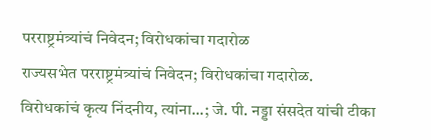परराष्ट्रमंत्र्यांचं निवेदन; विरोधकांचा गदारोळ
राज्यसभेत परराष्ट्रमंत्र्यांचं निवेदन; विरोधकांचा गदारोळ.
विरोधकांचं कृत्य निंदनीय, त्यांना...; जे. पी. नड्डा संसदेत यांची टीका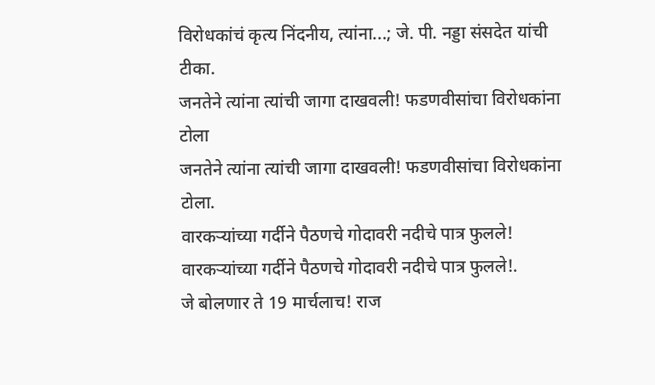विरोधकांचं कृत्य निंदनीय, त्यांना...; जे. पी. नड्डा संसदेत यांची टीका.
जनतेने त्यांना त्यांची जागा दाखवली! फडणवीसांचा विरोधकांना टोला
जनतेने त्यांना त्यांची जागा दाखवली! फडणवीसांचा विरोधकांना टोला.
वारकऱ्यांच्या गर्दीने पैठणचे गोदावरी नदीचे पात्र फुलले!
वारकऱ्यांच्या गर्दीने पैठणचे गोदावरी नदीचे पात्र फुलले!.
जे बोलणार ते 19 मार्चलाच! राज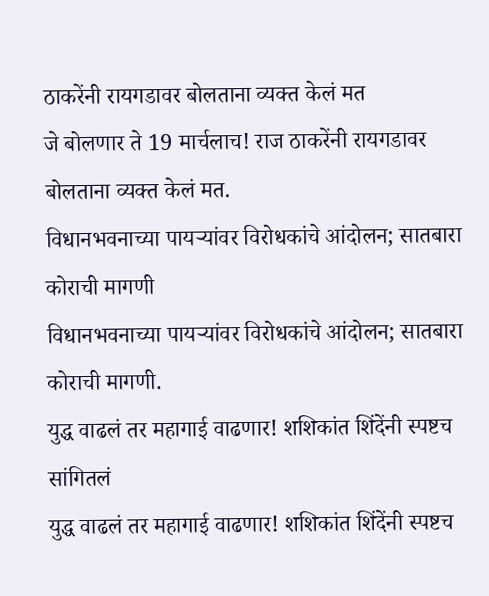ठाकरेंनी रायगडावर बोलताना व्यक्त केलं मत
जे बोलणार ते 19 मार्चलाच! राज ठाकरेंनी रायगडावर बोलताना व्यक्त केलं मत.
विधानभवनाच्या पायऱ्यांवर विरोधकांचे आंदोलन; सातबारा कोराची मागणी
विधानभवनाच्या पायऱ्यांवर विरोधकांचे आंदोलन; सातबारा कोराची मागणी.
युद्ध वाढलं तर महागाई वाढणार! शशिकांत शिंदेंनी स्पष्टच सांगितलं
युद्ध वाढलं तर महागाई वाढणार! शशिकांत शिंदेंनी स्पष्टच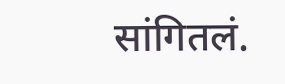सांगितलं.